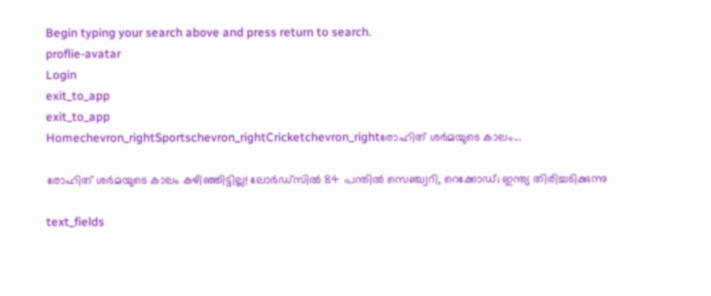Begin typing your search above and press return to search.
proflie-avatar
Login
exit_to_app
exit_to_app
Homechevron_rightSportschevron_rightCricketchevron_rightരോഹിത് ശർമയുടെ കാലം...

രോഹിത് ശർമയുടെ കാലം കഴിഞ്ഞിട്ടില്ല! ലോർഡ്സിൽ 84 പന്തിൽ സെഞ്ച്വറി, റെക്കോഡ്; ഇന്ത്യ തിരിച്ചടിക്കുന്നു

text_fields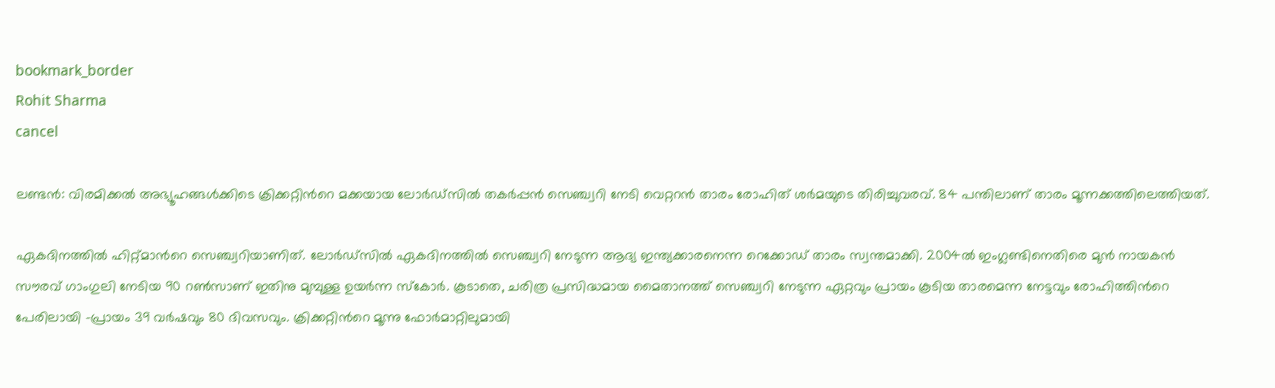bookmark_border
Rohit Sharma
cancel

ലണ്ടൻ: വിരമിക്കൽ അഭ്യൂഹങ്ങൾക്കിടെ ക്രിക്കറ്റിന്‍റെ മക്കയായ ലോർഡ്സിൽ തകർപ്പൻ സെഞ്ച്വറി നേടി വെറ്ററൻ താരം രോഹിത് ശർമയുടെ തിരിച്ചുവരവ്. 84 പന്തിലാണ് താരം മൂന്നക്കത്തിലെത്തിയത്.

ഏകദിനത്തിൽ ഹിറ്റ്മാന്‍റെ സെഞ്ച്വറിയാണിത്. ലോർഡ്സിൽ ഏകദിനത്തിൽ സെഞ്ച്വറി നേടുന്ന ആദ്യ ഇന്ത്യക്കാരനെന്ന റെക്കോഡ് താരം സ്വന്തമാക്കി. 2004ൽ ഇംഗ്ലണ്ടിനെതിരെ മുൻ നായകൻ സൗരവ് ഗാംഗുലി നേടിയ 90 റൺസാണ് ഇതിനു മുമ്പുള്ള ഉയർന്ന സ്കോർ. കൂടാതെ, ചരിത്ര പ്രസിദ്ധമായ മൈതാനത്ത് സെഞ്ച്വറി നേടുന്ന ഏറ്റവും പ്രായം കൂടിയ താരമെന്ന നേട്ടവും രോഹിത്തിന്‍റെ പേരിലായി -പ്രായം 39 വർഷവും 80 ദിവസവും. ക്രിക്കറ്റിന്‍റെ മൂന്നു ഫോർമാറ്റിലുമായി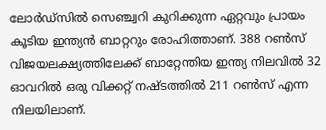ലോർഡ്സിൽ സെഞ്ച്വറി കുറിക്കുന്ന ഏറ്റവും പ്രായം കൂടിയ ഇന്ത്യൻ ബാറ്ററും രോഹിത്താണ്. 388 റൺസ് വിജയലക്ഷ്യത്തിലേക്ക് ബാറ്റേന്തിയ ഇന്ത്യ നിലവിൽ 32 ഓവറിൽ ഒരു വിക്കറ്റ് നഷ്ടത്തിൽ 211 റൺസ് എന്ന നിലയിലാണ്.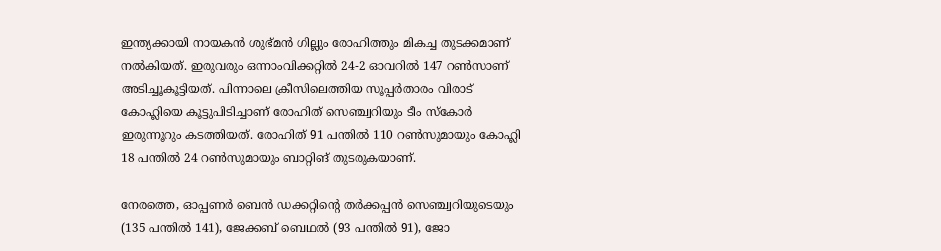ഇന്ത്യക്കായി നായകൻ ശുഭ്മൻ ഗില്ലും രോഹിത്തും മികച്ച തുടക്കമാണ് നൽകിയത്. ഇരുവരും ഒന്നാംവിക്കറ്റിൽ 24-2 ഓവറിൽ 147 റൺസാണ് അടിച്ചൂകൂട്ടിയത്. പിന്നാലെ ക്രീസിലെത്തിയ സൂപ്പർതാരം വിരാട് കോഹ്ലിയെ കൂട്ടുപിടിച്ചാണ് രോഹിത് സെഞ്ച്വറിയും ടീം സ്കോർ ഇരുന്നൂറും കടത്തിയത്. രോഹിത് 91 പന്തിൽ 110 റൺസുമായും കോഹ്ലി 18 പന്തിൽ 24 റൺസുമായും ബാറ്റിങ് തുടരുകയാണ്.

നേരത്തെ, ഓപ്പണർ ബെൻ ഡക്കറ്റിന്‍റെ തർക്കപ്പൻ സെഞ്ച്വറിയുടെയും (135 പന്തിൽ 141), ജേക്കബ് ബെഥൽ (93 പന്തിൽ 91), ജോ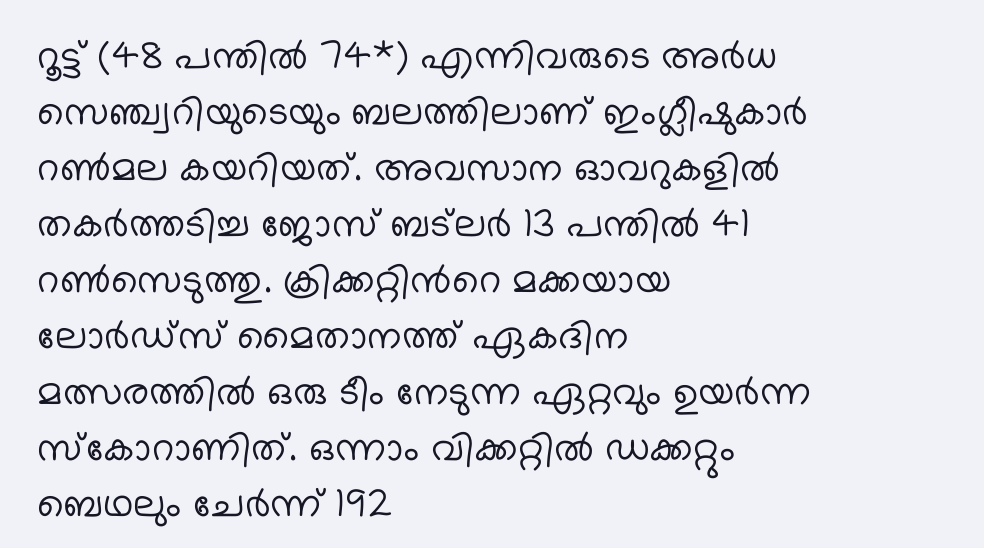റൂട്ട് (48 പന്തിൽ 74*) എന്നിവരുടെ അർധ സെഞ്ച്വറിയുടെയും ബലത്തിലാണ് ഇംഗ്ലീഷുകാർ റൺമല കയറിയത്. അവസാന ഓവറുകളിൽ തകർത്തടിച്ച ജോസ് ബട‌്‌ലർ 13 പന്തിൽ 41 റൺസെടുത്തു. ക്രിക്കറ്റിന്‍റെ മക്കയായ ലോർഡ്സ് മൈതാനത്ത് ഏകദിന മത്സരത്തിൽ ഒരു ടീം നേടുന്ന ഏറ്റവും ഉയർന്ന സ്കോറാണിത്. ഒന്നാം വിക്കറ്റിൽ ഡക്കറ്റും ബെഥലും ചേർന്ന് 192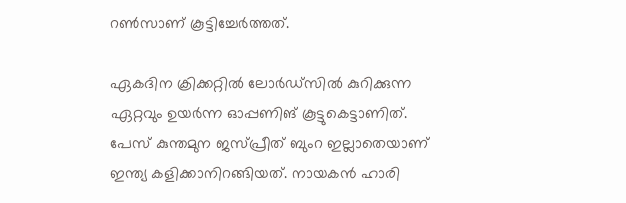റൺസാണ് കൂട്ടിച്ചേർത്തത്.

ഏകദിന ക്രിക്കറ്റിൽ ലോർഡ്‌സിൽ കുറിക്കുന്ന ഏറ്റവും ഉയർന്ന ഓപ്പണിങ് കൂട്ടുകെട്ടാണിത്. പേസ് കുന്തമുന ജസ്പ്രീത് ബുംറ ഇല്ലാതെയാണ് ഇന്ത്യ കളിക്കാനിറങ്ങിയത്. നായകൻ ഹാരി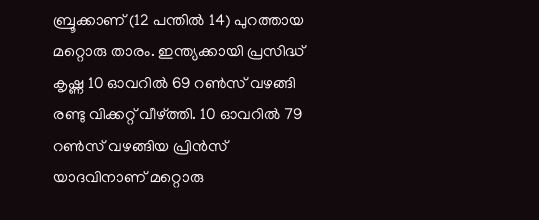ബ്രൂക്കാണ് (12 പന്തിൽ 14) പുറത്തായ മറ്റൊരു താരം. ഇന്ത്യക്കായി പ്രസിദ്ധ് കൃഷ്ണ 10 ഓവറിൽ 69 റൺസ് വഴങ്ങി രണ്ടു വിക്കറ്റ്‍ വീഴ്ത്തി. 10 ഓവറിൽ 79 റൺസ് വഴങ്ങിയ പ്രിൻസ് യാദവിനാണ് മറ്റൊരു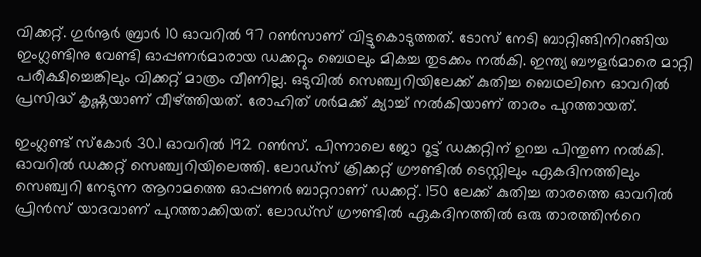വിക്കറ്റ്. ഗുർനൂർ ബ്രാർ 10 ഓവറിൽ 97 റൺസാണ് വിട്ടുകൊടുത്തത്. ടോസ് നേടി ബാറ്റിങ്ങിനിറങ്ങിയ ഇംഗ്ലണ്ടിനു വേണ്ടി ഓപ്പണർമാരായ ഡക്കറ്റും ബെഥലും മികച്ച തുടക്കം നൽകി. ഇന്ത്യ ബൗളർമാരെ മാറ്റി പരീക്ഷിച്ചെങ്കിലും വിക്കറ്റ് മാത്രം വീണില്ല. ഒടുവിൽ സെഞ്ച്വറിയിലേക്ക് കുതിച്ച ബെഥലിനെ ഓവറിൽ പ്രസിദ്ധ് കൃഷ്ണയാണ് വീഴ്ത്തിയത്. രോഹിത് ശർമക്ക് ക്യാച്ച് നൽകിയാണ് താരം പുറത്തായത്.

ഇംഗ്ലണ്ട് സ്കോർ 30.1 ഓവറിൽ 192 റൺസ്. പിന്നാലെ ജോ റൂട്ട് ഡക്കറ്റിന് ഉറച്ച പിന്തുണ നൽകി. ഓവറിൽ ഡക്കറ്റ് സെഞ്ച്വറിയിലെത്തി. ലോഡ്സ് ക്രിക്കറ്റ് ഗ്രൗണ്ടിൽ ടെസ്റ്റിലും ഏകദിനത്തിലും സെഞ്ച്വറി നേടുന്ന ആറാമത്തെ ഓപ്പണർ ബാറ്ററാണ് ഡക്കറ്റ്. 150 ലേക്ക് കുതിച്ച താരത്തെ ഓവറിൽ പ്രിൻസ് യാദവാണ് പുറത്താക്കിയത്. ലോഡ്സ് ഗ്രൗണ്ടിൽ ഏകദിനത്തിൽ ഒരു താരത്തിന്‍റെ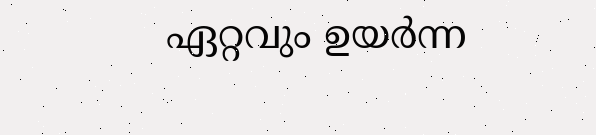ഏറ്റവും ഉയർന്ന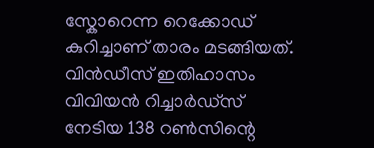സ്കോറെന്ന റെക്കോഡ് കുറിച്ചാണ് താരം മടങ്ങിയത്. വിൻഡീസ് ഇതിഹാസം വിവിയൻ റിച്ചാർഡ്സ് നേടിയ 138 റൺസിന്റെ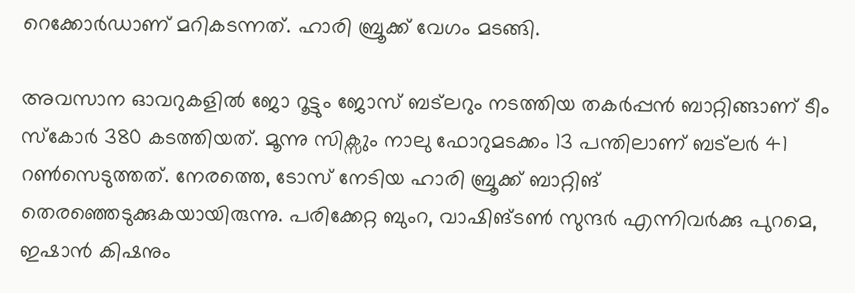റെക്കോർഡാണ് മറികടന്നത്. ഹാരി ബ്രൂക്ക് വേഗം മടങ്ങി.

അവസാന ഓവറുകളിൽ ജോ റൂട്ടും ജോസ് ബട്‍ലറും നടത്തിയ തകർപ്പൻ ബാറ്റിങ്ങാണ് ടീം സ്കോർ 380 കടത്തിയത്. മൂന്നു സിക്സും നാലു ഫോറുമടക്കം 13 പന്തിലാണ് ബട്‍ലർ 41 റൺസെടുത്തത്. നേരത്തെ, ടോസ് നേടിയ ഹാരി ബ്രൂക്ക് ബാറ്റിങ് തെരഞ്ഞെടുക്കുകയായിരുന്നു. പരിക്കേറ്റ ബുംറ, വാഷിങ്ടൺ സുന്ദർ എന്നിവർക്കു പുറമെ, ഇഷാൻ കിഷനും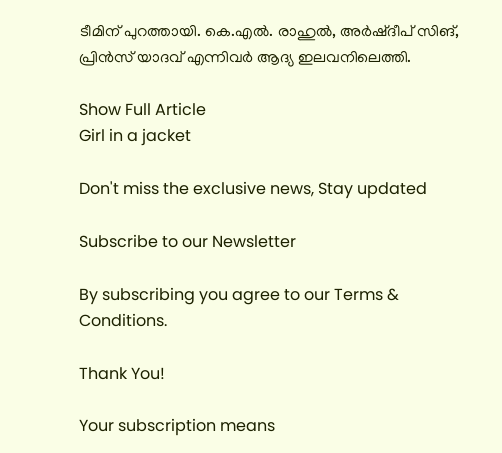ടീമിന് പുറത്തായി. കെ.എൽ. രാഹുൽ, അർഷ്ദീപ് സിങ്, പ്രിൻസ് യാദവ് എന്നിവർ ആദ്യ ഇലവനിലെത്തി.

Show Full Article
Girl in a jacket

Don't miss the exclusive news, Stay updated

Subscribe to our Newsletter

By subscribing you agree to our Terms & Conditions.

Thank You!

Your subscription means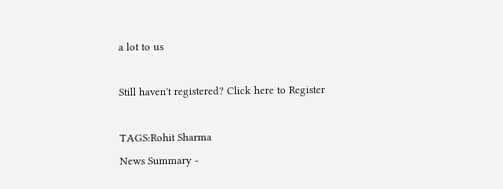a lot to us

Still haven't registered? Click here to Register

TAGS:Rohit Sharma
News Summary -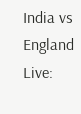India vs England Live: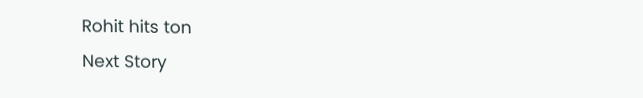Rohit hits ton
Next Story